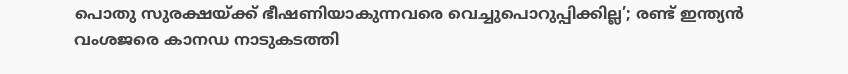പൊതു സുരക്ഷയ്ക്ക് ഭീഷണിയാകുന്നവരെ വെച്ചുപൊറുപ്പിക്കില്ല’; രണ്ട് ഇന്ത്യൻ വംശജരെ കാനഡ നാടുകടത്തി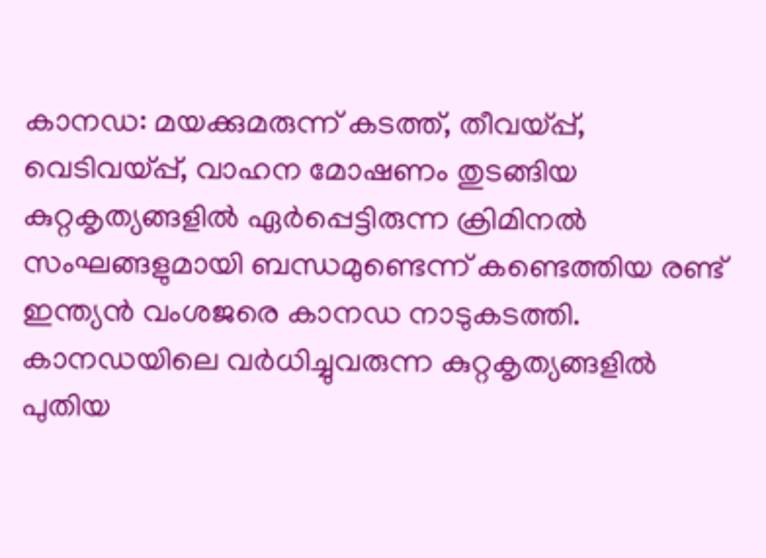കാനഡ: മയക്കുമരുന്ന് കടത്ത്, തീവയ്പ്പ്, വെടിവയ്പ്പ്, വാഹന മോഷണം തുടങ്ങിയ കുറ്റകൃത്യങ്ങളിൽ ഏർപ്പെട്ടിരുന്ന ക്രിമിനൽ സംഘങ്ങളുമായി ബന്ധമുണ്ടെന്ന് കണ്ടെത്തിയ രണ്ട് ഇന്ത്യൻ വംശജരെ കാനഡ നാടുകടത്തി. കാനഡയിലെ വർധിച്ചുവരുന്ന കുറ്റകൃത്യങ്ങളിൽ പുതിയ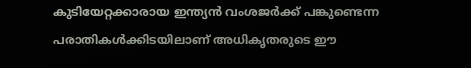കുടിയേറ്റക്കാരായ ഇന്ത്യൻ വംശജർക്ക് പങ്കുണ്ടെന്ന പരാതികൾക്കിടയിലാണ് അധികൃതരുടെ ഈ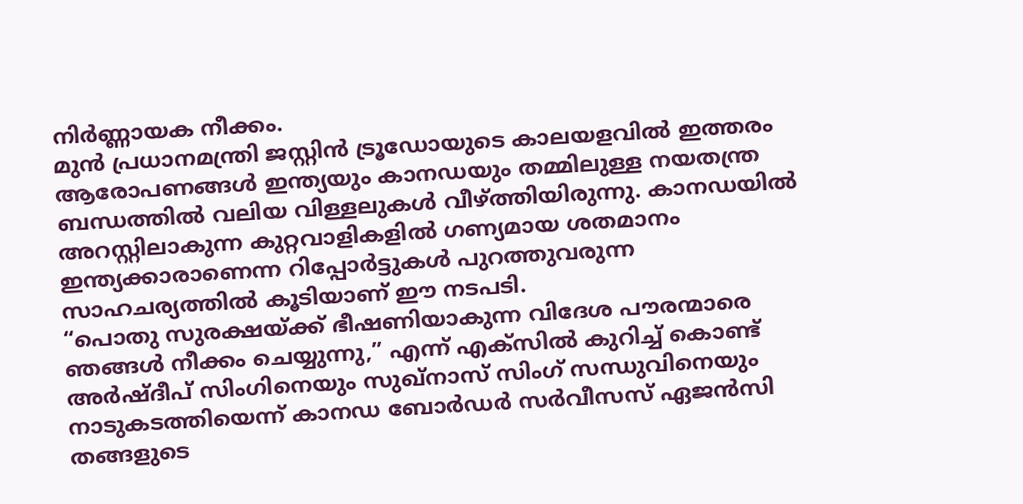നിർണ്ണായക നീക്കം.
മുൻ പ്രധാനമന്ത്രി ജസ്റ്റിൻ ട്രൂഡോയുടെ കാലയളവിൽ ഇത്തരം ആരോപണങ്ങൾ ഇന്ത്യയും കാനഡയും തമ്മിലുള്ള നയതന്ത്ര ബന്ധത്തിൽ വലിയ വിള്ളലുകൾ വീഴ്ത്തിയിരുന്നു. കാനഡയിൽ അറസ്റ്റിലാകുന്ന കുറ്റവാളികളിൽ ഗണ്യമായ ശതമാനം ഇന്ത്യക്കാരാണെന്ന റിപ്പോർട്ടുകൾ പുറത്തുവരുന്ന സാഹചര്യത്തിൽ കൂടിയാണ് ഈ നടപടി.
“പൊതു സുരക്ഷയ്ക്ക് ഭീഷണിയാകുന്ന വിദേശ പൗരന്മാരെ ഞങ്ങൾ നീക്കം ചെയ്യുന്നു,” എന്ന് എക്സിൽ കുറിച്ച് കൊണ്ട് അർഷ്ദീപ് സിംഗിനെയും സുഖ്നാസ് സിംഗ് സന്ധുവിനെയും നാടുകടത്തിയെന്ന് കാനഡ ബോർഡർ സർവീസസ് ഏജൻസി തങ്ങളുടെ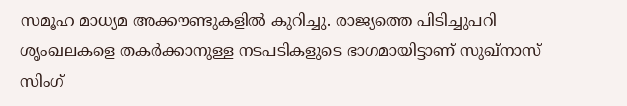സമൂഹ മാധ്യമ അക്കൗണ്ടുകളിൽ കുറിച്ചു. രാജ്യത്തെ പിടിച്ചുപറി ശൃംഖലകളെ തകർക്കാനുള്ള നടപടികളുടെ ഭാഗമായിട്ടാണ് സുഖ്നാസ് സിംഗ്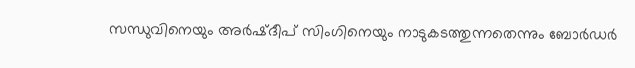സന്ധുവിനെയും അർഷ്ദീപ് സിംഗിനെയും നാടുകടത്തുന്നതെന്നും ബോർഡർ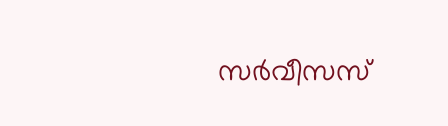സർവീസസ്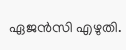ഏജൻസി എഴുതി.